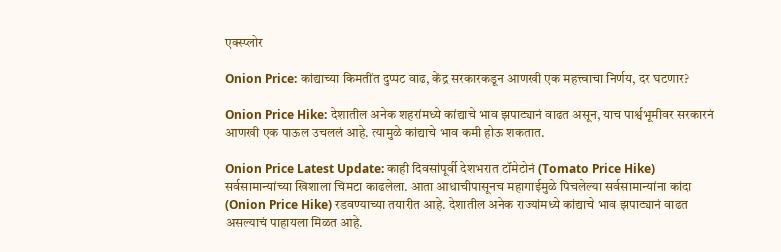एक्स्प्लोर

Onion Price: कांद्याच्या किमतींत दुप्पट वाढ, केंद्र सरकारकडून आणखी एक महत्त्वाचा निर्णय, दर घटणार?

Onion Price Hike: देशातील अनेक शहरांमध्ये कांद्याचे भाव झपाट्यानं वाढत असून, याच पार्श्वभूमीवर सरकारनं आणखी एक पाऊल उचललं आहे. त्यामुळे कांद्याचे भाव कमी होऊ शकतात.

Onion Price Latest Update: काही दिवसांपूर्वी देशभरात टॉमेटोनं (Tomato Price Hike) सर्वसामान्यांच्या खिशाला चिमटा काढलेला. आता आधाचीपासूनच महागाईमुळे पिचलेल्या सर्वसामान्यांना कांदा (Onion Price Hike) रडवण्याच्या तयारीत आहे. देशातील अनेक राज्यांमध्ये कांद्याचे भाव झपाट्यानं वाढत असल्याचं पाहायला मिळत आहे.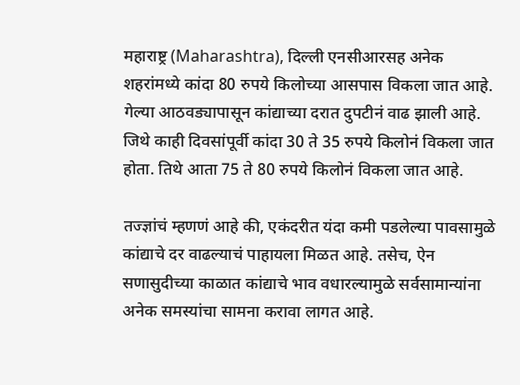महाराष्ट्र (Maharashtra), दिल्ली एनसीआरसह अनेक शहरांमध्ये कांदा 80 रुपये किलोच्या आसपास विकला जात आहे. गेल्या आठवड्यापासून कांद्याच्या दरात दुपटीनं वाढ झाली आहे. जिथे काही दिवसांपूर्वी कांदा 30 ते 35 रुपये किलोनं विकला जात होता. तिथे आता 75 ते 80 रुपये किलोनं विकला जात आहे.

तज्ज्ञांचं म्हणणं आहे की, एकंदरीत यंदा कमी पडलेल्या पावसामुळे कांद्याचे दर वाढल्याचं पाहायला मिळत आहे. तसेच, ऐन सणासुदीच्या काळात कांद्याचे भाव वधारल्यामुळे सर्वसामान्यांना अनेक समस्यांचा सामना करावा लागत आहे.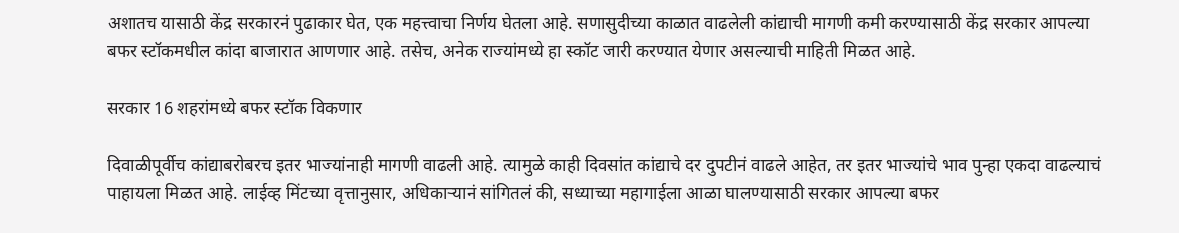अशातच यासाठी केंद्र सरकारनं पुढाकार घेत, एक महत्त्वाचा निर्णय घेतला आहे. सणासुदीच्या काळात वाढलेली कांद्याची मागणी कमी करण्यासाठी केंद्र सरकार आपल्या बफर स्टॉकमधील कांदा बाजारात आणणार आहे. तसेच, अनेक राज्यांमध्ये हा स्कॉट जारी करण्यात येणार असल्याची माहिती मिळत आहे.

सरकार 16 शहरांमध्ये बफर स्टॉक विकणार

दिवाळीपूर्वीच कांद्याबरोबरच इतर भाज्यांनाही मागणी वाढली आहे. त्यामुळे काही दिवसांत कांद्याचे दर दुपटीनं वाढले आहेत, तर इतर भाज्यांचे भाव पुन्हा एकदा वाढल्याचं पाहायला मिळत आहे. लाईव्ह मिंटच्या वृत्तानुसार, अधिकाऱ्यानं सांगितलं की, सध्याच्या महागाईला आळा घालण्यासाठी सरकार आपल्या बफर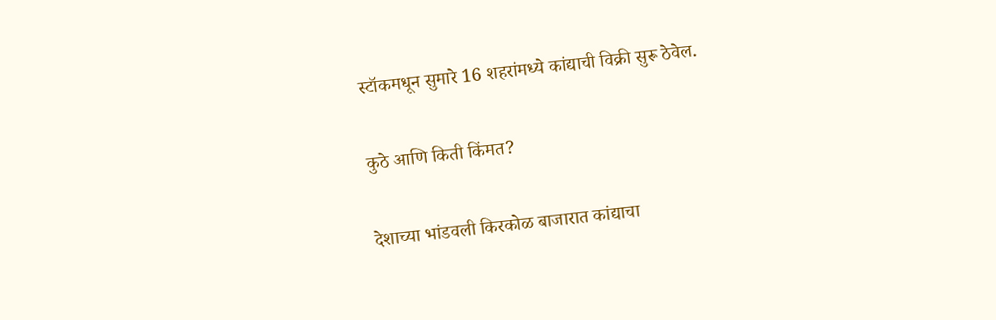स्टॉकमधून सुमारे 16 शहरांमध्ये कांद्याची विक्री सुरू ठेवेल.

कुठे आणि किती किंमत?

देशाच्या भांडवली किरकोळ बाजारात कांद्याचा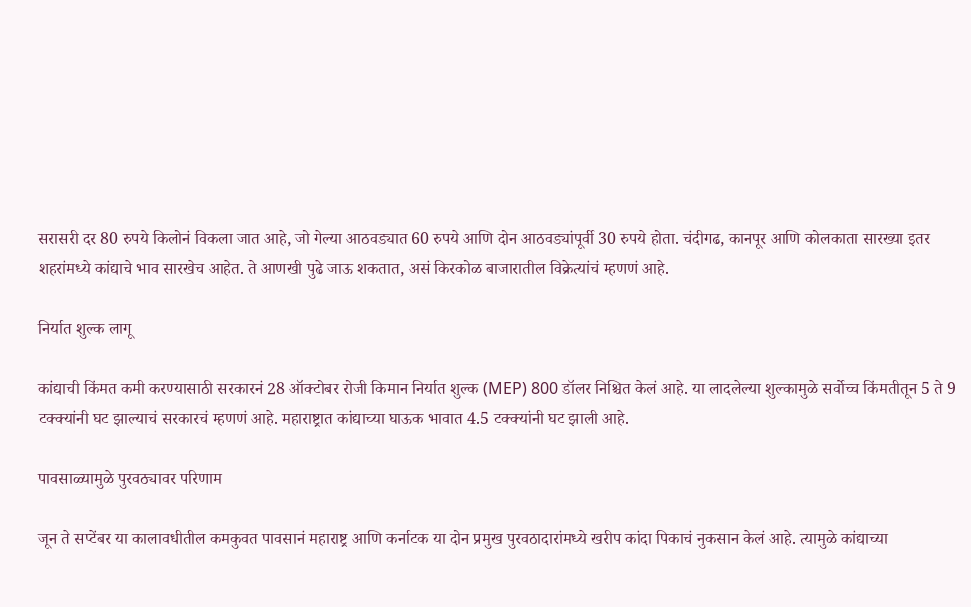सरासरी दर 80 रुपये किलोनं विकला जात आहे, जो गेल्या आठवड्यात 60 रुपये आणि दोन आठवड्यांपूर्वी 30 रुपये होता. चंदीगढ, कानपूर आणि कोलकाता सारख्या इतर शहरांमध्ये कांद्याचे भाव सारखेच आहेत. ते आणखी पुढे जाऊ शकतात, असं किरकोळ बाजारातील विक्रेत्यांचं म्हणणं आहे.

निर्यात शुल्क लागू

कांद्याची किंमत कमी करण्यासाठी सरकारनं 28 ऑक्टोबर रोजी किमान निर्यात शुल्क (MEP) 800 डॉलर निश्चित केलं आहे. या लादलेल्या शुल्कामुळे सर्वोच्च किंमतीतून 5 ते 9 टक्क्यांनी घट झाल्याचं सरकारचं म्हणणं आहे. महाराष्ट्रात कांद्याच्या घाऊक भावात 4.5 टक्क्यांनी घट झाली आहे.

पावसाळ्यामुळे पुरवठ्यावर परिणाम

जून ते सप्टेंबर या कालावधीतील कमकुवत पावसानं महाराष्ट्र आणि कर्नाटक या दोन प्रमुख पुरवठादारांमध्ये खरीप कांदा पिकाचं नुकसान केलं आहे. त्यामुळे कांद्याच्या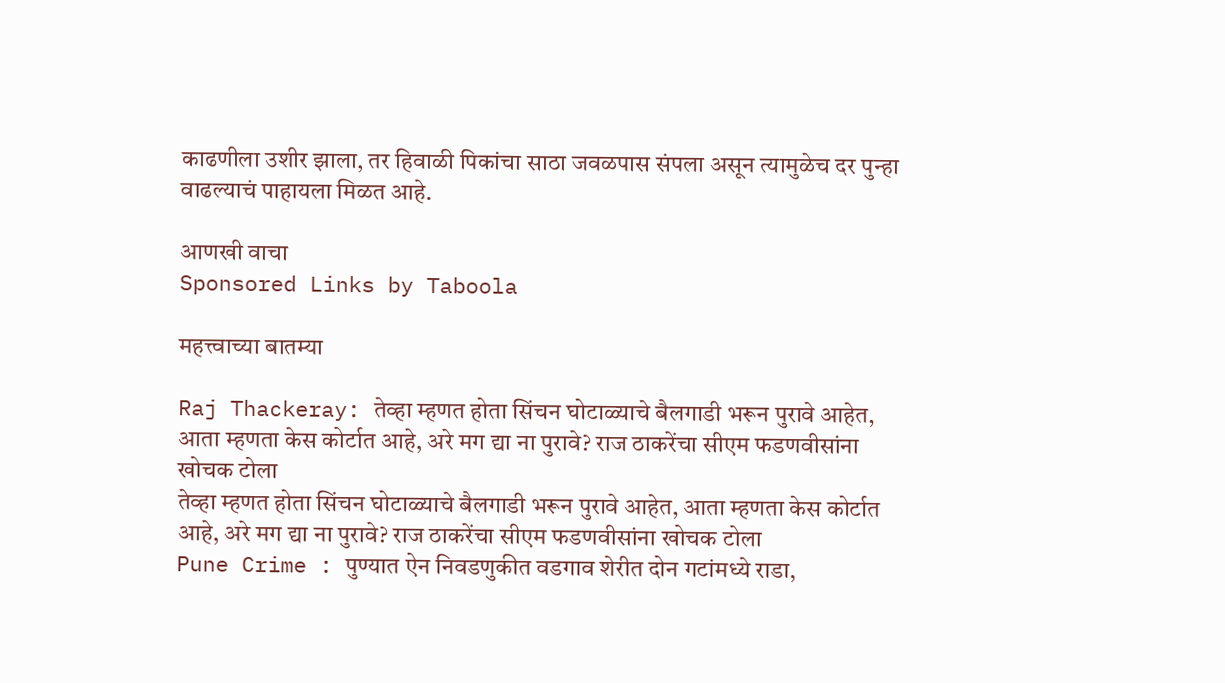काढणीला उशीर झाला, तर हिवाळी पिकांचा साठा जवळपास संपला असून त्यामुळेच दर पुन्हा वाढल्याचं पाहायला मिळत आहे.

आणखी वाचा
Sponsored Links by Taboola

महत्त्वाच्या बातम्या

Raj Thackeray: तेव्हा म्हणत होता सिंचन घोटाळ्याचे बैलगाडी भरून पुरावे आहेत, आता म्हणता केस कोर्टात आहे, अरे मग द्या ना पुरावे? राज ठाकरेंचा सीएम फडणवीसांना खोचक टोला
तेव्हा म्हणत होता सिंचन घोटाळ्याचे बैलगाडी भरून पुरावे आहेत, आता म्हणता केस कोर्टात आहे, अरे मग द्या ना पुरावे? राज ठाकरेंचा सीएम फडणवीसांना खोचक टोला
Pune Crime : पुण्यात ऐन निवडणुकीत वडगाव शेरीत दोन गटांमध्ये राडा,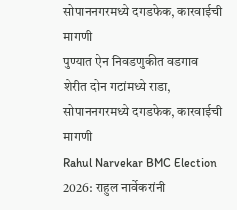सोपाननगरमध्ये दगडफेक, कारवाईची मागणी
पुण्यात ऐन निवडणुकीत वडगाव शेरीत दोन गटांमध्ये राडा,  सोपाननगरमध्ये दगडफेक, कारवाईची मागणी
Rahul Narvekar BMC Election 2026: राहुल नार्वेकरांनी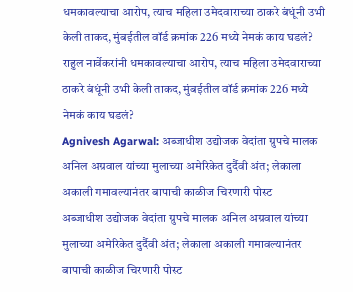धमकावल्याचा आरोप, त्याच महिला उमेदवाराच्या ठाकरे बंधूंनी उभी केली ताकद, मुंबईतील वॉर्ड क्रमांक 226 मध्ये नेमकं काय घडलं?
राहुल नार्वेकरांनी धमकावल्याचा आरोप, त्याच महिला उमेदवाराच्या ठाकरे बंधूंनी उभी केली ताकद, मुंबईतील वॉर्ड क्रमांक 226 मध्ये नेमकं काय घडलं?
Agnivesh Agarwal: अब्जाधीश उद्योजक वेदांता ग्रुपचे मालक अनिल अग्रवाल यांच्या मुलाच्या अमेरिकेत दुर्दैवी अंत; लेकाला अकाली गमावल्यानंतर बापाची काळीज चिरणारी पोस्ट
अब्जाधीश उद्योजक वेदांता ग्रुपचे मालक अनिल अग्रवाल यांच्या मुलाच्या अमेरिकेत दुर्दैवी अंत; लेकाला अकाली गमावल्यानंतर बापाची काळीज चिरणारी पोस्ट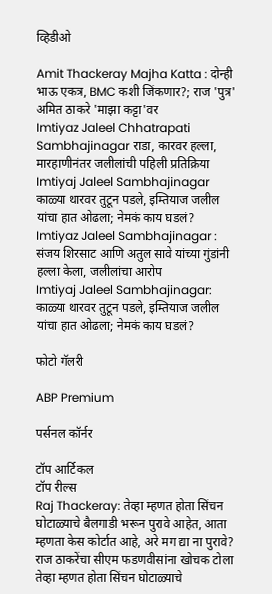व्हिडीओ

Amit Thackeray Majha Katta : दोन्ही भाऊ एकत्र, BMC कशी जिंकणार?; राज 'पुत्र' अमित ठाकरे 'माझा कट्टा'वर
Imtiyaz Jaleel Chhatrapati Sambhajinagar राडा, कारवर हल्ला, मारहाणीनंतर जलीलांची पहिली प्रतिक्रिया
Imtiyaj Jaleel Sambhajinagar काळ्या थारवर तुटून पडले, इम्तियाज जलील यांचा हात ओढला; नेमकं काय घडलं?
Imtiyaz Jaleel Sambhajinagar : संजय शिरसाट आणि अतुल सावे यांच्या गुंडांनी हल्ला केला, जलीलांचा आरोप
Imtiyaj Jaleel Sambhajinagar: काळ्या थारवर तुटून पडले, इम्तियाज जलील यांचा हात ओढला; नेमकं काय घडलं?

फोटो गॅलरी

ABP Premium

पर्सनल कॉर्नर

टॉप आर्टिकल
टॉप रील्स
Raj Thackeray: तेव्हा म्हणत होता सिंचन घोटाळ्याचे बैलगाडी भरून पुरावे आहेत, आता म्हणता केस कोर्टात आहे, अरे मग द्या ना पुरावे? राज ठाकरेंचा सीएम फडणवीसांना खोचक टोला
तेव्हा म्हणत होता सिंचन घोटाळ्याचे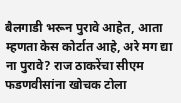बैलगाडी भरून पुरावे आहेत, आता म्हणता केस कोर्टात आहे, अरे मग द्या ना पुरावे? राज ठाकरेंचा सीएम फडणवीसांना खोचक टोला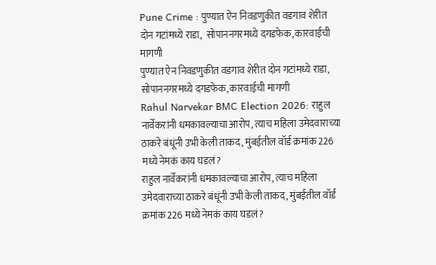Pune Crime : पुण्यात ऐन निवडणुकीत वडगाव शेरीत दोन गटांमध्ये राडा,  सोपाननगरमध्ये दगडफेक, कारवाईची मागणी
पुण्यात ऐन निवडणुकीत वडगाव शेरीत दोन गटांमध्ये राडा,  सोपाननगरमध्ये दगडफेक, कारवाईची मागणी
Rahul Narvekar BMC Election 2026: राहुल नार्वेकरांनी धमकावल्याचा आरोप, त्याच महिला उमेदवाराच्या ठाकरे बंधूंनी उभी केली ताकद, मुंबईतील वॉर्ड क्रमांक 226 मध्ये नेमकं काय घडलं?
राहुल नार्वेकरांनी धमकावल्याचा आरोप, त्याच महिला उमेदवाराच्या ठाकरे बंधूंनी उभी केली ताकद, मुंबईतील वॉर्ड क्रमांक 226 मध्ये नेमकं काय घडलं?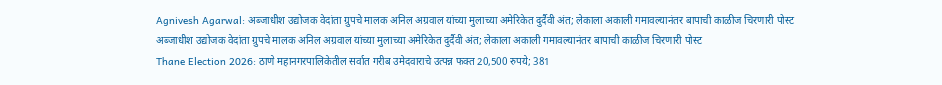Agnivesh Agarwal: अब्जाधीश उद्योजक वेदांता ग्रुपचे मालक अनिल अग्रवाल यांच्या मुलाच्या अमेरिकेत दुर्दैवी अंत; लेकाला अकाली गमावल्यानंतर बापाची काळीज चिरणारी पोस्ट
अब्जाधीश उद्योजक वेदांता ग्रुपचे मालक अनिल अग्रवाल यांच्या मुलाच्या अमेरिकेत दुर्दैवी अंत; लेकाला अकाली गमावल्यानंतर बापाची काळीज चिरणारी पोस्ट
Thane Election 2026: ठाणे महानगरपालिकेतील सर्वात गरीब उमेदवाराचे उत्पन्न फक्त 20,500 रुपये; 381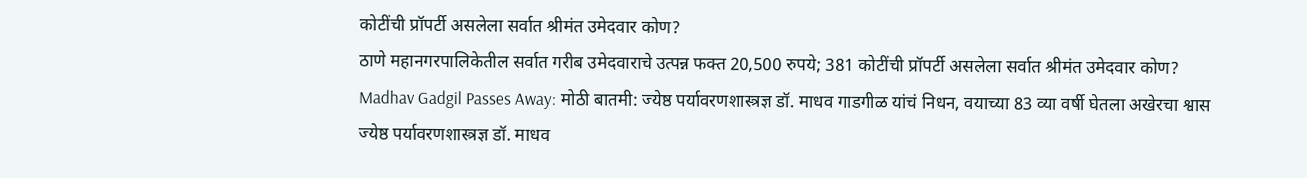कोटींची प्रॉपर्टी असलेला सर्वात श्रीमंत उमेदवार कोण?
ठाणे महानगरपालिकेतील सर्वात गरीब उमेदवाराचे उत्पन्न फक्त 20,500 रुपये; 381 कोटींची प्रॉपर्टी असलेला सर्वात श्रीमंत उमेदवार कोण?
Madhav Gadgil Passes Away: मोठी बातमी: ज्येष्ठ पर्यावरणशास्त्रज्ञ डॉ. माधव गाडगीळ यांचं निधन, वयाच्या 83 व्या वर्षी घेतला अखेरचा श्वास
ज्येष्ठ पर्यावरणशास्त्रज्ञ डॉ. माधव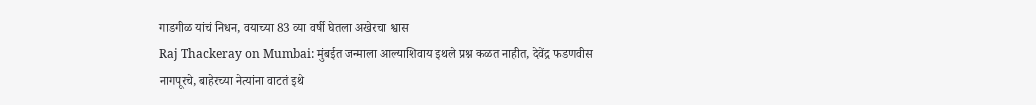गाडगीळ यांचं निधन, वयाच्या 83 व्या वर्षी घेतला अखेरचा श्वास
Raj Thackeray on Mumbai: मुंबईत जन्माला आल्याशिवाय इथले प्रश्न कळत नाहीत, देवेंद्र फडणवीस नागपूरचे, बाहेरच्या नेत्यांना वाटतं इथे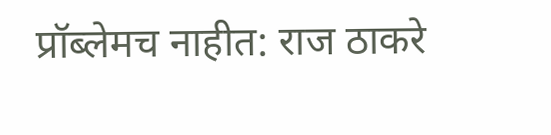प्रॉब्लेमच नाहीत: राज ठाकरे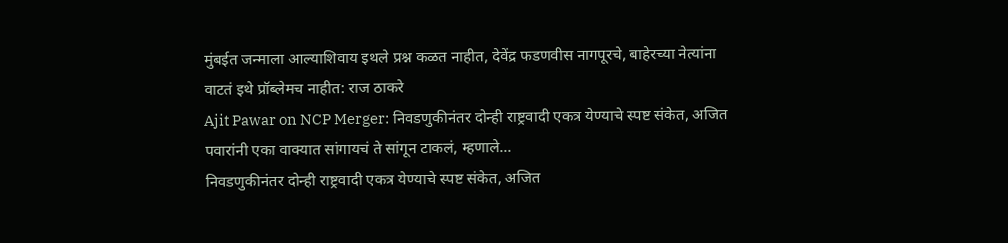मुंबईत जन्माला आल्याशिवाय इथले प्रश्न कळत नाहीत, देवेंद्र फडणवीस नागपूरचे, बाहेरच्या नेत्यांना वाटतं इथे प्रॉब्लेमच नाहीत: राज ठाकरे
Ajit Pawar on NCP Merger: निवडणुकीनंतर दोन्ही राष्ट्रवादी एकत्र येण्याचे स्पष्ट संकेत, अजित पवारांनी एका वाक्यात सांगायचं ते सांगून टाकलं, म्हणाले...
निवडणुकीनंतर दोन्ही राष्ट्रवादी एकत्र येण्याचे स्पष्ट संकेत, अजित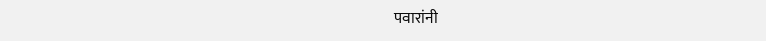पवारांनी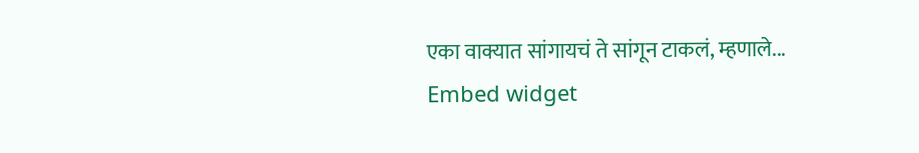एका वाक्यात सांगायचं ते सांगून टाकलं, म्हणाले...
Embed widget